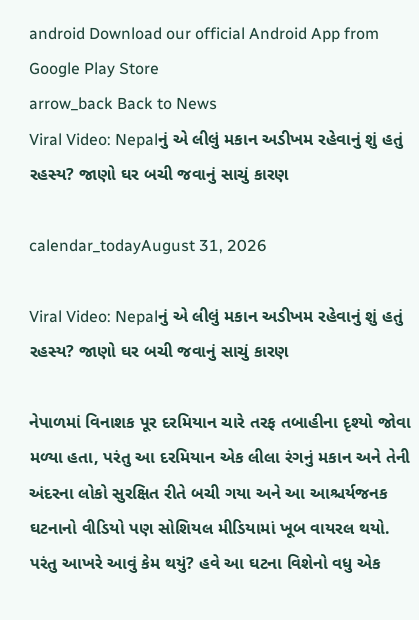android Download our official Android App from Google Play Store
arrow_back Back to News
Viral Video: Nepalનું એ લીલું મકાન અડીખમ રહેવાનું શું હતું રહસ્ય? જાણો ઘર બચી જવાનું સાચું કારણ

calendar_todayAugust 31, 2026

Viral Video: Nepalનું એ લીલું મકાન અડીખમ રહેવાનું શું હતું રહસ્ય? જાણો ઘર બચી જવાનું સાચું કારણ

નેપાળમાં વિનાશક પૂર દરમિયાન ચારે તરફ તબાહીના દૃશ્યો જોવા મળ્યા હતા, પરંતુ આ દરમિયાન એક લીલા રંગનું મકાન અને તેની અંદરના લોકો સુરક્ષિત રીતે બચી ગયા અને આ આશ્ચર્યજનક ઘટનાનો વીડિયો પણ સોશિયલ મીડિયામાં ખૂબ વાયરલ થયો. પરંતુ આખરે આવું કેમ થયું? હવે આ ઘટના વિશેનો વધુ એક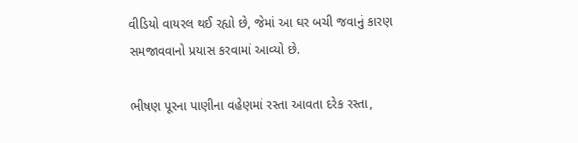વીડિયો વાયરલ થઈ રહ્યો છે, જેમાં આ ઘર બચી જવાનું કારણ સમજાવવાનો પ્રયાસ કરવામાં આવ્યો છે.

ભીષણ પૂરના પાણીના વહેણમાં રસ્તા આવતા દરેક રસ્તા,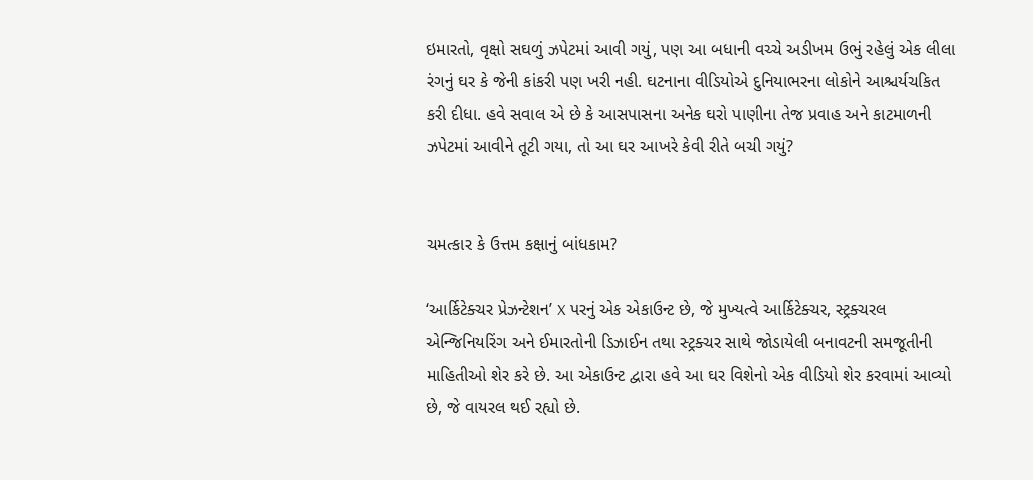ઇમારતો, વૃક્ષો સઘળું ઝપેટમાં આવી ગયું, પણ આ બધાની વચ્ચે અડીખમ ઉભું રહેલું એક લીલા રંગનું ઘર કે જેની કાંકરી પણ ખરી નહી. ઘટનાના વીડિયોએ દુનિયાભરના લોકોને આશ્ચર્યચકિત કરી દીધા. હવે સવાલ એ છે કે આસપાસના અનેક ઘરો પાણીના તેજ પ્રવાહ અને કાટમાળની ઝપેટમાં આવીને તૂટી ગયા, તો આ ઘર આખરે કેવી રીતે બચી ગયું?


ચમત્કાર કે ઉત્તમ કક્ષાનું બાંધકામ?

‘આર્કિટેક્ચર પ્રેઝન્ટેશન’ X પરનું એક એકાઉન્ટ છે, જે મુખ્યત્વે આર્કિટેક્ચર, સ્ટ્રક્ચરલ એન્જિનિયરિંગ અને ઈમારતોની ડિઝાઈન તથા સ્ટ્રક્ચર સાથે જોડાયેલી બનાવટની સમજૂતીની માહિતીઓ શેર કરે છે. આ એકાઉન્ટ દ્વારા હવે આ ઘર વિશેનો એક વીડિયો શેર કરવામાં આવ્યો છે, જે વાયરલ થઈ રહ્યો છે.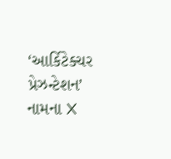‘આર્કિટેક્ચર પ્રેઝન્ટેશન’ નામના X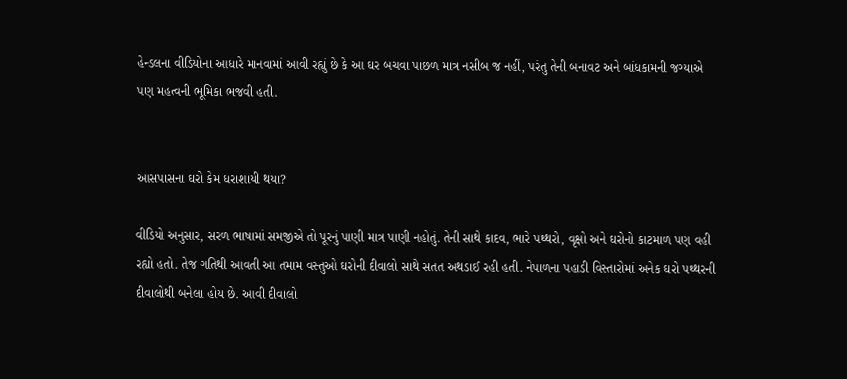હેન્ડલના વીડિયોના આધારે માનવામાં આવી રહ્યું છે કે આ ઘર બચવા પાછળ માત્ર નસીબ જ નહીં, પરંતુ તેની બનાવટ અને બાંધકામની જગ્યાએ પણ મહત્વની ભૂમિકા ભજવી હતી.


આસપાસના ઘરો કેમ ધરાશાયી થયા?

વીડિયો અનુસાર, સરળ ભાષામાં સમજીએ તો પૂરનું પાણી માત્ર પાણી નહોતું. તેની સાથે કાદવ, ભારે પથ્થરો, વૃક્ષો અને ઘરોનો કાટમાળ પણ વહી રહ્યો હતો. તેજ ગતિથી આવતી આ તમામ વસ્તુઓ ઘરોની દીવાલો સાથે સતત અથડાઈ રહી હતી. નેપાળના પહાડી વિસ્તારોમાં અનેક ઘરો પથ્થરની દીવાલોથી બનેલા હોય છે. આવી દીવાલો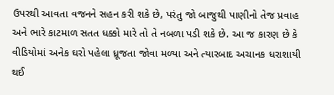ઉપરથી આવતા વજનને સહન કરી શકે છે, પરંતુ જો બાજુથી પાણીનો તેજ પ્રવાહ અને ભારે કાટમાળ સતત ધક્કો મારે તો તે નબળા પડી શકે છે. આ જ કારણ છે કે વીડિયોમાં અનેક ઘરો પહેલા ધ્રૂજતા જોવા મળ્યા અને ત્યારબાદ અચાનક ધરાશાયી થઈ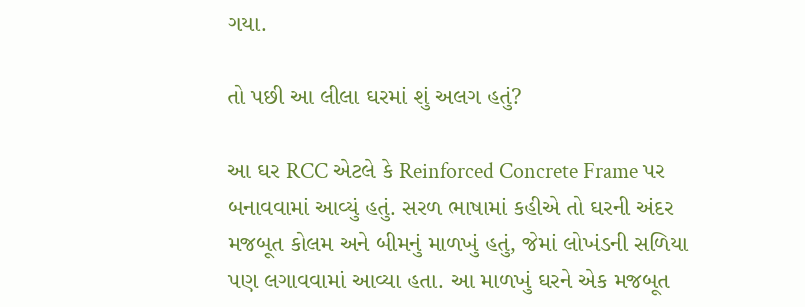ગયા.

તો પછી આ લીલા ઘરમાં શું અલગ હતું?

આ ઘર RCC એટલે કે Reinforced Concrete Frame પર બનાવવામાં આવ્યું હતું. સરળ ભાષામાં કહીએ તો ઘરની અંદર મજબૂત કોલમ અને બીમનું માળખું હતું, જેમાં લોખંડની સળિયા પણ લગાવવામાં આવ્યા હતા. આ માળખું ઘરને એક મજબૂત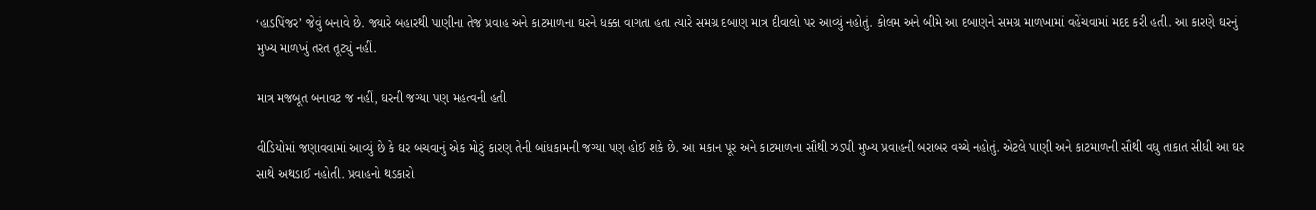‘હાડપિંજર’ જેવું બનાવે છે. જ્યારે બહારથી પાણીના તેજ પ્રવાહ અને કાટમાળના ઘરને ધક્કા વાગતા હતા ત્યારે સમગ્ર દબાણ માત્ર દીવાલો પર આવ્યું નહોતું. કોલમ અને બીમે આ દબાણને સમગ્ર માળખામાં વહેંચવામાં મદદ કરી હતી. આ કારણે ઘરનું મુખ્ય માળખું તરત તૂટ્યું નહીં.

માત્ર મજબૂત બનાવટ જ નહીં, ઘરની જગ્યા પણ મહત્વની હતી

વીડિયોમાં જણાવવામાં આવ્યું છે કે ઘર બચવાનું એક મોટું કારણ તેની બાંધકામની જગ્યા પણ હોઈ શકે છે. આ મકાન પૂર અને કાટમાળના સૌથી ઝડપી મુખ્ય પ્રવાહની બરાબર વચ્ચે નહોતું. એટલે પાણી અને કાટમાળની સૌથી વધુ તાકાત સીધી આ ઘર સાથે અથડાઈ નહોતી. પ્રવાહનો થડકારો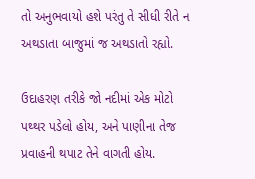તો અનુભવાયો હશે પરંતુ તે સીધી રીતે ન અથડાતા બાજુમાં જ અથડાતો રહ્યો.

ઉદાહરણ તરીકે જો નદીમાં એક મોટો પથ્થર પડેલો હોય, અને પાણીના તેજ પ્રવાહની થપાટ તેને વાગતી હોય.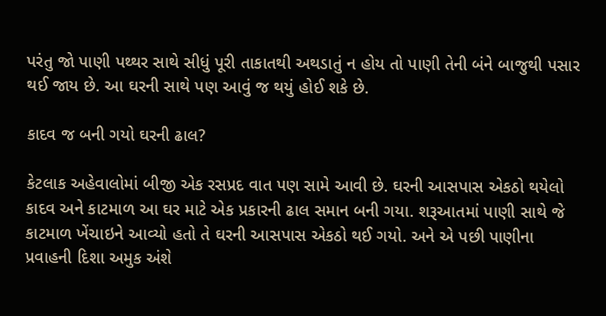પરંતુ જો પાણી પથ્થર સાથે સીધું પૂરી તાકાતથી અથડાતું ન હોય તો પાણી તેની બંને બાજુથી પસાર થઈ જાય છે. આ ઘરની સાથે પણ આવું જ થયું હોઈ શકે છે.

કાદવ જ બની ગયો ઘરની ઢાલ?

કેટલાક અહેવાલોમાં બીજી એક રસપ્રદ વાત પણ સામે આવી છે. ઘરની આસપાસ એકઠો થયેલો કાદવ અને કાટમાળ આ ઘર માટે એક પ્રકારની ઢાલ સમાન બની ગયા. શરૂઆતમાં પાણી સાથે જે  કાટમાળ ખેંચાઇને આવ્યો હતો તે ઘરની આસપાસ એકઠો થઈ ગયો. અને એ પછી પાણીના પ્રવાહની દિશા અમુક અંશે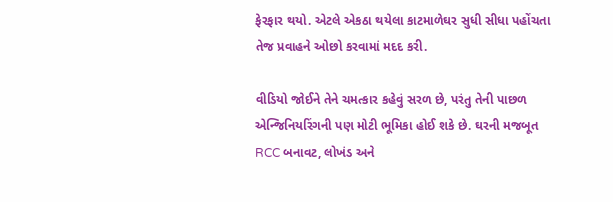ફેરફાર થયો. એટલે એકઠા થયેલા કાટમાળેઘર સુધી સીધા પહોંચતા તેજ પ્રવાહને ઓછો કરવામાં મદદ કરી.

વીડિયો જોઈને તેને ચમત્કાર કહેવું સરળ છે, પરંતુ તેની પાછળ એન્જિનિયરિંગની પણ મોટી ભૂમિકા હોઈ શકે છે. ઘરની મજબૂત RCC બનાવટ, લોખંડ અને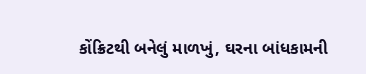કોંક્રિટથી બનેલું માળખું, ઘરના બાંધકામની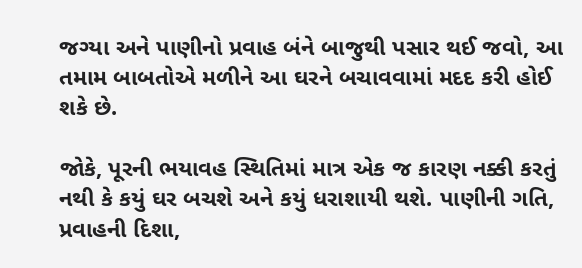જગ્યા અને પાણીનો પ્રવાહ બંને બાજુથી પસાર થઈ જવો, આ તમામ બાબતોએ મળીને આ ઘરને બચાવવામાં મદદ કરી હોઈ શકે છે.

જોકે, પૂરની ભયાવહ સ્થિતિમાં માત્ર એક જ કારણ નક્કી કરતું નથી કે કયું ઘર બચશે અને કયું ધરાશાયી થશે. પાણીની ગતિ, પ્રવાહની દિશા,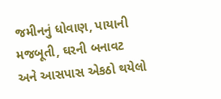જમીનનું ધોવાણ, પાયાની મજબૂતી, ઘરની બનાવટ અને આસપાસ એકઠો થયેલો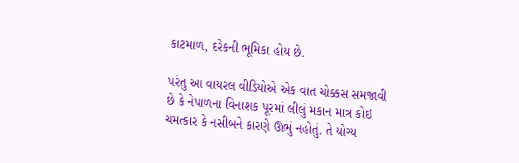કાટમાળ, દરેકની ભૂમિકા હોય છે.

પરંતુ આ વાયરલ વીડિયોએ એક વાત ચોક્કસ સમજાવી છે કે નેપાળના વિનાશક પૂરમાં લીલું મકાન માત્ર કોઇ ચમત્કાર કે નસીબને કારણે ઊભું નહોતું. તે યોગ્ય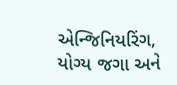એન્જિનિયરિંગ, યોગ્ય જગા અને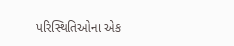પરિસ્થિતિઓના એક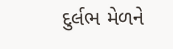દુર્લભ મેળને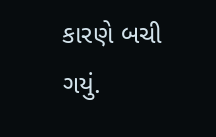કારણે બચી ગયું.